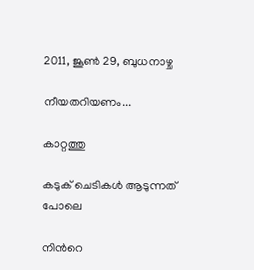2011, ജൂണ്‍ 29, ബുധനാഴ്ച

നീയതറിയണം...

കാറ്റത്തു

കടുക് ചെടികള്‍ ആടുന്നത് പോലെ

നിന്‍റെ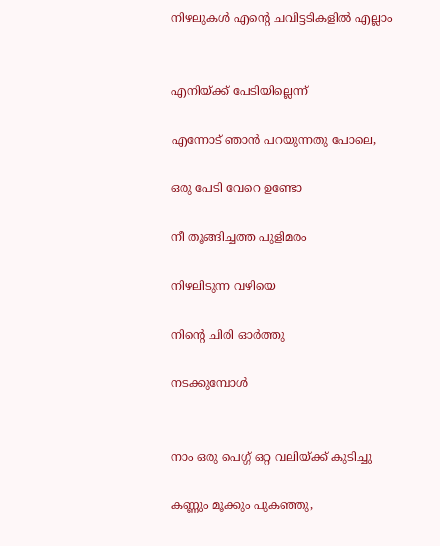നിഴലുകള്‍ എന്‍റെ ചവിട്ടടികളില്‍ എല്ലാം


എനിയ്ക്ക് പേടിയില്ലെന്ന്

എന്നോട് ഞാന്‍ പറയുന്നതു പോലെ,

ഒരു പേടി വേറെ ഉണ്ടോ

നീ തൂങ്ങിച്ചത്ത പുളിമരം

നിഴലിടുന്ന വഴിയെ

നിന്‍റെ ചിരി ഓര്‍ത്തു

നടക്കുമ്പോള്‍


നാം ഒരു പെഗ്ഗ് ഒറ്റ വലിയ്ക്ക്‌ കുടിച്ചു

കണ്ണും മൂക്കും പുകഞ്ഞു,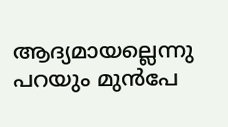ആദ്യമായല്ലെന്നു പറയും മുന്‍പേ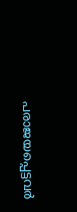പരാജയപ്പെട്ടവര്‍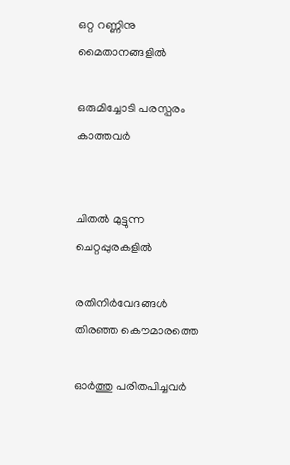ഒറ്റ റണ്ണിനു മൈതാനങ്ങളില്‍

ഒരുമിച്ചോടി പരസ്പരം കാത്തവര്‍


ചിതല്‍ മുട്ടുന്ന ചെറ്റപ്പുരകളില്‍

രതിനിര്‍വേദങ്ങള്‍ തിരഞ്ഞ കൌമാരത്തെ

ഓര്‍ത്തു പരിതപിച്ചവര്‍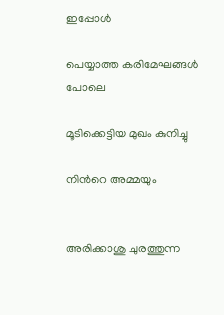ഇപ്പോള്‍

പെയ്യാത്ത കരിമേഘങ്ങള്‍ പോലെ

മൂടിക്കെട്ടിയ മുഖം കുനിച്ചു

നിന്‍റെ അമ്മയും


അരിക്കാശു ചുരത്തുന്ന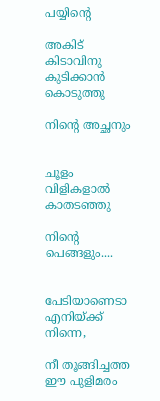പയ്യിന്‍റെ

അകിട് കിടാവിനു കുടിക്കാന്‍ കൊടുത്തു

നിന്‍റെ അച്ഛനും


ചൂളം വിളികളാല്‍ കാതടഞ്ഞു

നിന്‍റെ പെങ്ങളും....


പേടിയാണെടാ എനിയ്ക്ക് നിന്നെ,

നീ തൂങ്ങിച്ചത്ത ഈ പുളിമരം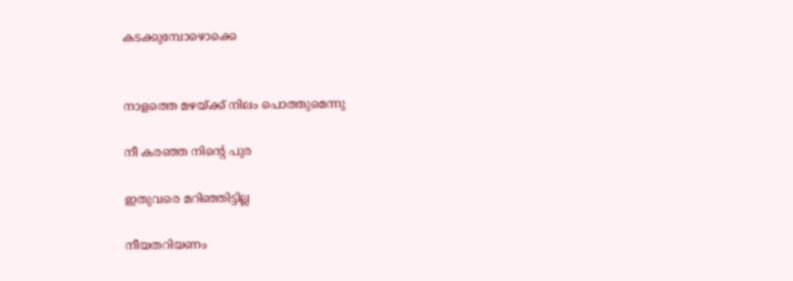കടക്കുമ്പോഴൊക്കെ


നാളത്തെ മഴയ്ക്ക്‌ നിലം പൊത്തുമെന്നു

നീ കരഞ്ഞ നിന്‍റെ പുര

ഇതുവരെ മറിഞ്ഞിട്ടില്ല

നീയതറിയണം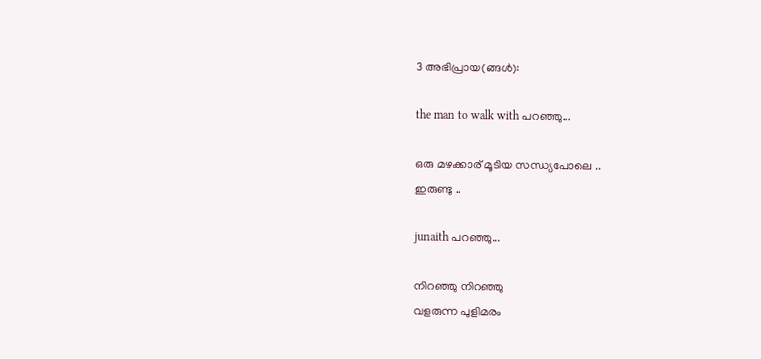3 അഭിപ്രായ(ങ്ങള്‍):

the man to walk with പറഞ്ഞു...

ഒരു മഴക്കാര് മൂടിയ സന്ധ്യപോലെ ..
ഇരുണ്ടു ..

junaith പറഞ്ഞു...

നിറഞ്ഞു നിറഞ്ഞു
വളരുന്ന പുളിമരം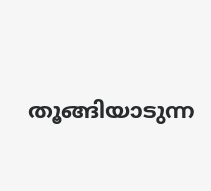തൂങ്ങിയാടുന്ന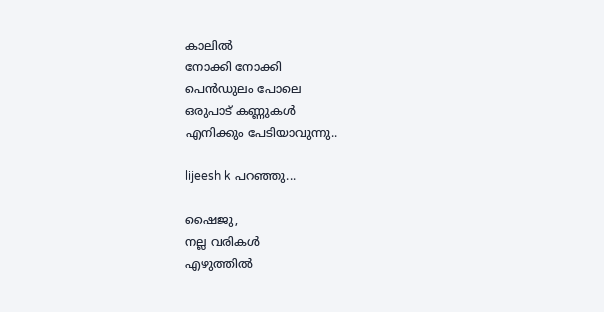കാലില്‍
നോക്കി നോക്കി
പെന്‍ഡുലം പോലെ
ഒരുപാട് കണ്ണുകള്‍
എനിക്കും പേടിയാവുന്നു..

lijeesh k പറഞ്ഞു...

ഷൈജു,
നല്ല വരികള്‍
എഴുത്തില്‍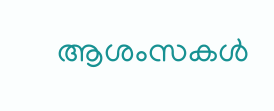ആശംസകള്‍